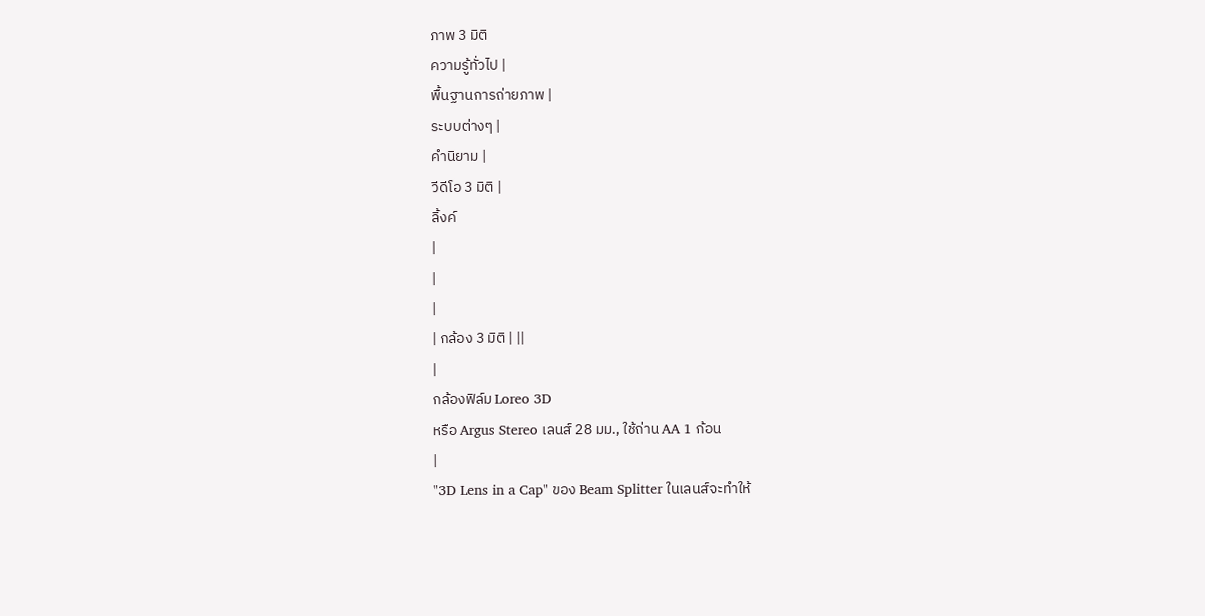ภาพ 3 มิติ
ความรู้ทั่วไป |
พื้นฐานการถ่ายภาพ |
ระบบต่างๆ |
คำนิยาม |
วีดีโอ 3 มิติ |
ลิ้งค์
|
|
|
| กล้อง 3 มิติ | ||
|
กล้องฟิล์ม Loreo 3D
หรือ Argus Stereo เลนส์ 28 มม., ใช้ถ่าน AA 1 ก้อน
|
"3D Lens in a Cap" ของ Beam Splitter ในเลนส์จะทำให้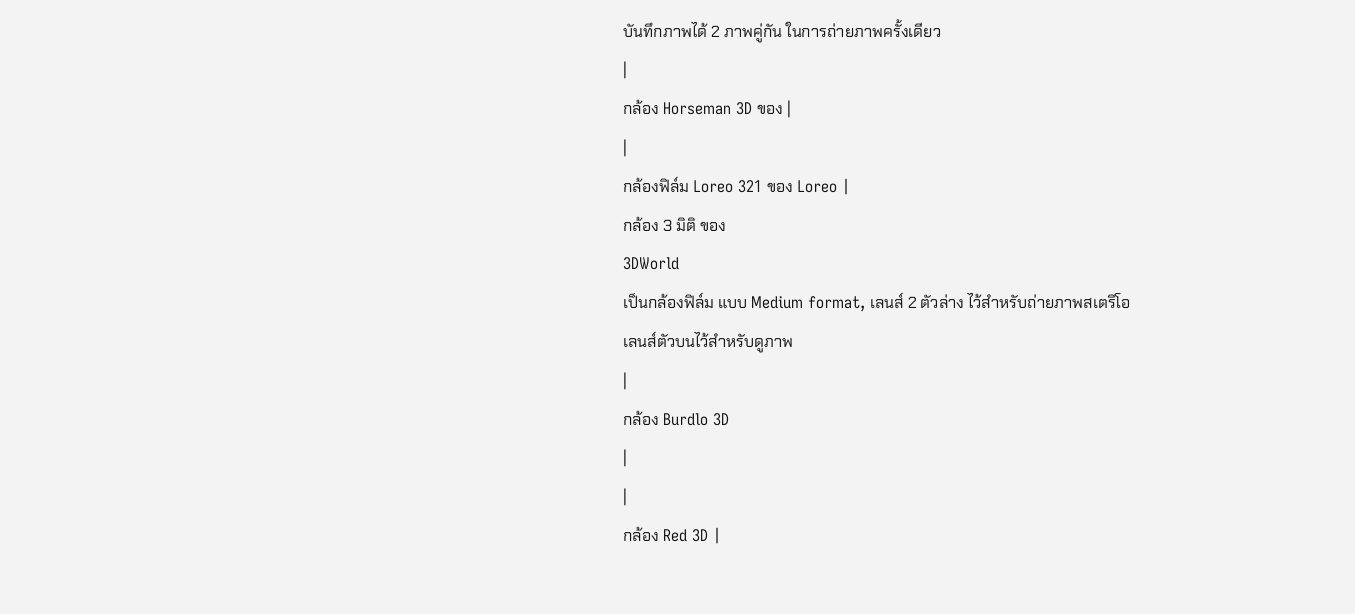บันทึกภาพได้ 2 ภาพคู่กัน ในการถ่ายภาพครั้งเดียว
|
กล้อง Horseman 3D ของ |
|
กล้องฟิล์ม Loreo 321 ของ Loreo |
กล้อง 3 มิติ ของ
3DWorld
เป็นกล้องฟิล์ม แบบ Medium format, เลนส์ 2 ตัวล่าง ไว้สำหรับถ่ายภาพสเตริโอ
เลนส์ตัวบนไว้สำหรับดูภาพ
|
กล้อง Burdlo 3D
|
|
กล้อง Red 3D |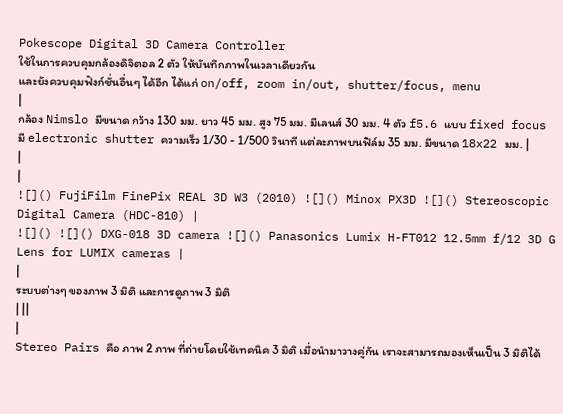Pokescope Digital 3D Camera Controller
ใช้ในการควบคุมกล้องดิจิตอล 2 ตัว ให้บันทึกภาพในเวลาเดียวกัน
และยังควบคุมฟังก์ชั่นอื่นๆ ได้อีก ได้แก่ on/off, zoom in/out, shutter/focus, menu
|
กล้อง Nimslo มีขนาด กว้าง 130 มม. ยาว 45 มม. สูง 75 มม. มีเลนส์ 30 มม. 4 ตัว f5.6 แบบ fixed focus มี electronic shutter ความเร็ว 1/30 - 1/500 วินาที แต่ละภาพบนฟิล์ม 35 มม. มีขนาด 18x22 มม. |
|
|
![]() FujiFilm FinePix REAL 3D W3 (2010) ![]() Minox PX3D ![]() Stereoscopic Digital Camera (HDC-810) |
![]() ![]() DXG-018 3D camera ![]() Panasonics Lumix H-FT012 12.5mm f/12 3D G Lens for LUMIX cameras |
|
ระบบต่างๆ ของภาพ 3 มิติ และการดูภาพ 3 มิติ
| ||
|
Stereo Pairs คือ ภาพ 2 ภาพ ที่ถ่ายโดยใช้เทคนิค 3 มิติ เมื่อนำมาวางคู่กัน เราจะสามารถมองเห็นเป็น 3 มิติได้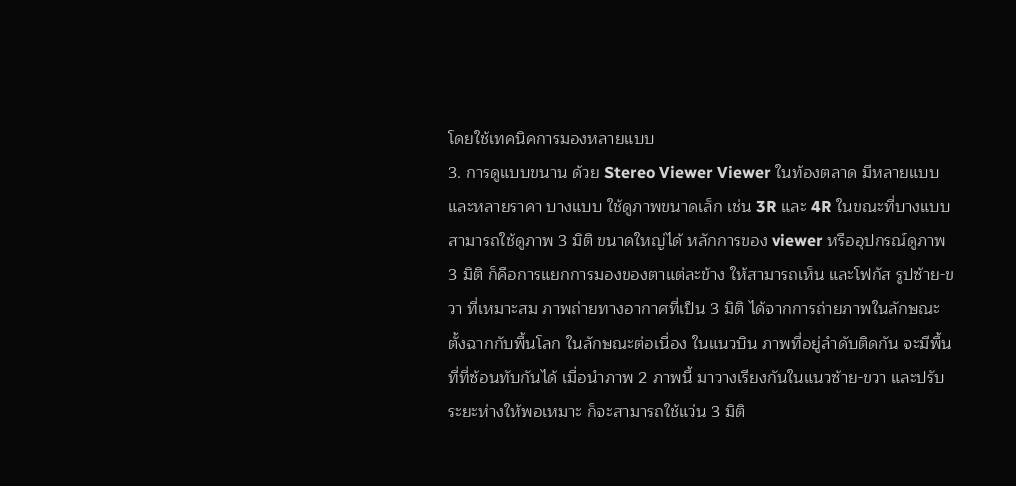โดยใช้เทคนิคการมองหลายแบบ
3. การดูแบบขนาน ด้วย Stereo Viewer Viewer ในท้องตลาด มีหลายแบบ และหลายราคา บางแบบ ใช้ดูภาพขนาดเล็ก เช่น 3R และ 4R ในขณะที่บางแบบ สามารถใช้ดูภาพ 3 มิติ ขนาดใหญ่ได้ หลักการของ viewer หรืออุปกรณ์ดูภาพ 3 มิติ ก็คือการแยกการมองของตาแต่ละข้าง ให้สามารถเห็น และโฟกัส รูปซ้าย-ขวา ที่เหมาะสม ภาพถ่ายทางอากาศที่เป็น 3 มิติ ได้จากการถ่ายภาพในลักษณะตั้งฉากกับพื้นโลก ในลักษณะต่อเนื่อง ในแนวบิน ภาพที่อยู่ลำดับติดกัน จะมีพื้นที่ที่ซ้อนทับกันได้ เมื่อนำภาพ 2 ภาพนี้ มาวางเรียงกันในแนวซ้าย-ขวา และปรับระยะห่างให้พอเหมาะ ก็จะสามารถใช้แว่น 3 มิติ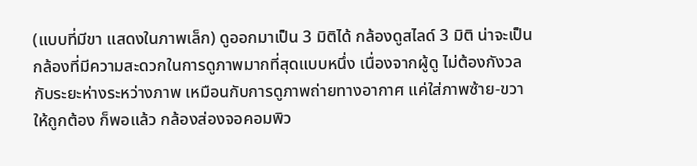(แบบที่มีขา แสดงในภาพเล็ก) ดูออกมาเป็น 3 มิติได้ กล้องดูสไลด์ 3 มิติ น่าจะเป็นกล้องที่มีความสะดวกในการดูภาพมากที่สุดแบบหนึ่ง เนื่องจากผู้ดู ไม่ต้องกังวลกับระยะห่างระหว่างภาพ เหมือนกับการดูภาพถ่ายทางอากาศ แค่ใส่ภาพซ้าย-ขวา ให้ถูกต้อง ก็พอแล้ว กล้องส่องจอคอมพิว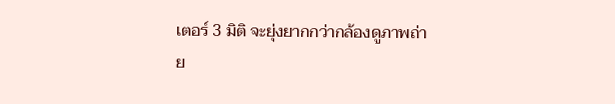เตอร์ 3 มิติ จะยุ่งยากกว่ากล้องดูภาพถ่าย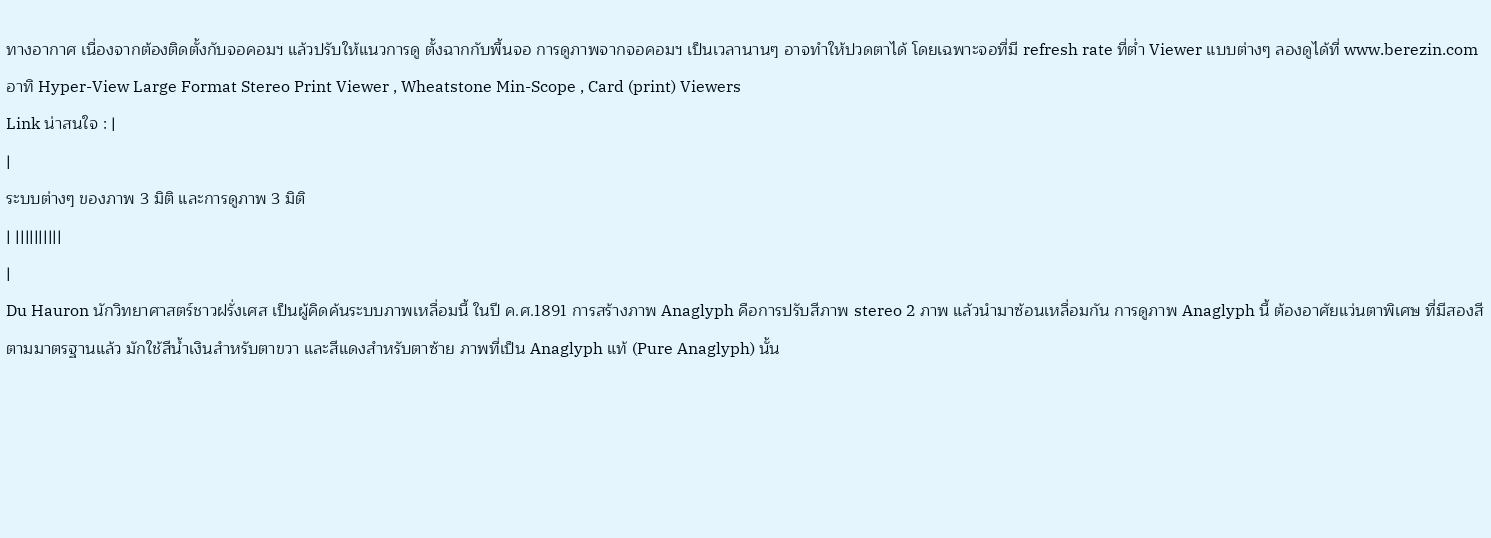ทางอากาศ เนื่องจากต้องติดตั้งกับจอคอมฯ แล้วปรับให้แนวการดู ตั้งฉากกับพื้นจอ การดูภาพจากจอคอมฯ เป็นเวลานานๆ อาจทำให้ปวดตาได้ โดยเฉพาะจอที่มี refresh rate ที่ต่ำ Viewer แบบต่างๆ ลองดูได้ที่ www.berezin.com อาทิ Hyper-View Large Format Stereo Print Viewer , Wheatstone Min-Scope , Card (print) Viewers
Link น่าสนใจ : |
|
ระบบต่างๆ ของภาพ 3 มิติ และการดูภาพ 3 มิติ
| ||||||||||
|
Du Hauron นักวิทยาศาสตร์ชาวฝรั่งเศส เป็นผู้คิดค้นระบบภาพเหลื่อมนี้ ในปี ค.ศ.1891 การสร้างภาพ Anaglyph คือการปรับสีภาพ stereo 2 ภาพ แล้วนำมาซ้อนเหลื่อมกัน การดูภาพ Anaglyph นี้ ต้องอาศัยแว่นตาพิเศษ ที่มีสองสี ตามมาตรฐานแล้ว มักใช้สีน้ำเงินสำหรับตาขวา และสีแดงสำหรับตาซ้าย ภาพที่เป็น Anaglyph แท้ (Pure Anaglyph) นั้น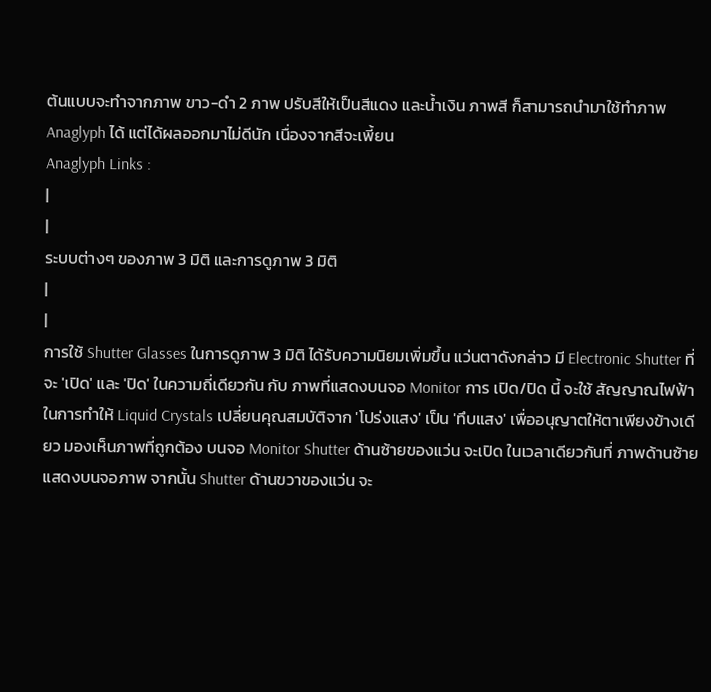ต้นแบบจะทำจากภาพ ขาว-ดำ 2 ภาพ ปรับสีให้เป็นสีแดง และน้ำเงิน ภาพสี ก็สามารถนำมาใช้ทำภาพ Anaglyph ได้ แต่ได้ผลออกมาไม่ดีนัก เนื่องจากสีจะเพี้ยน
Anaglyph Links :
|
|
ระบบต่างๆ ของภาพ 3 มิติ และการดูภาพ 3 มิติ
|
|
การใช้ Shutter Glasses ในการดูภาพ 3 มิติ ได้รับความนิยมเพิ่มขึ้น แว่นตาดังกล่าว มี Electronic Shutter ที่จะ 'เปิด' และ 'ปิด' ในความถี่เดียวกัน กับ ภาพที่แสดงบนจอ Monitor การ เปิด/ปิด นี้ จะใช้ สัญญาณไฟฟ้า ในการทำให้ Liquid Crystals เปลี่ยนคุณสมบัติจาก 'โปร่งแสง' เป็น 'ทึบแสง' เพื่ออนุญาตให้ตาเพียงข้างเดียว มองเห็นภาพที่ถูกต้อง บนจอ Monitor Shutter ด้านซ้ายของแว่น จะเปิด ในเวลาเดียวกันที่ ภาพด้านซ้าย แสดงบนจอภาพ จากนั้น Shutter ด้านขวาของแว่น จะ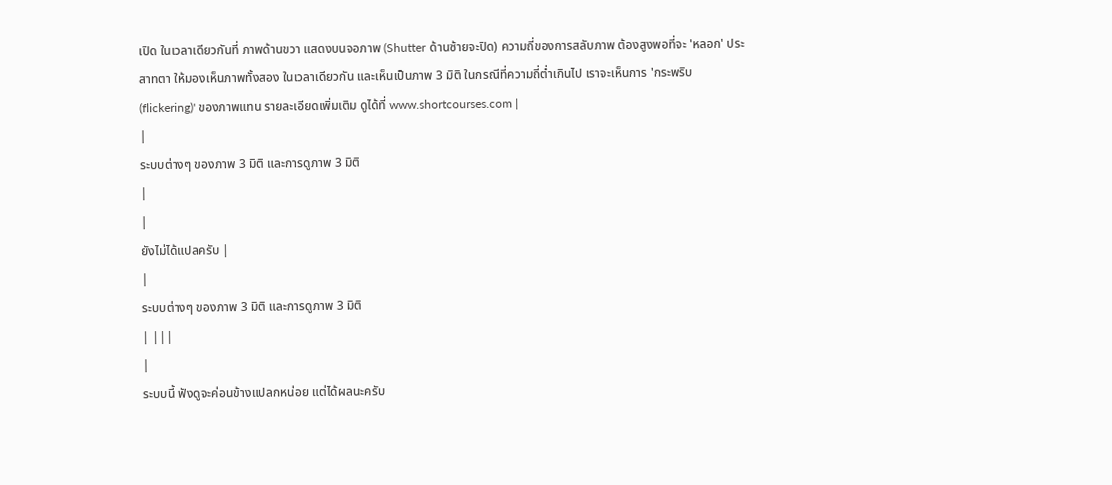เปิด ในเวลาเดียวกันที่ ภาพด้านขวา แสดงบนจอภาพ (Shutter ด้านซ้ายจะปิด) ความถี่ของการสลับภาพ ต้องสูงพอที่จะ 'หลอก' ประสาทตา ให้มองเห็นภาพทั้งสอง ในเวลาเดียวกัน และเห็นเป็นภาพ 3 มิติ ในกรณีที่ความถี่ต่ำเกินไป เราจะเห็นการ 'กระพริบ (flickering)' ของภาพแทน รายละเอียดเพิ่มเติม ดูได้ที่ www.shortcourses.com |
|
ระบบต่างๆ ของภาพ 3 มิติ และการดูภาพ 3 มิติ
|
|
ยังไม่ได้แปลครับ |
|
ระบบต่างๆ ของภาพ 3 มิติ และการดูภาพ 3 มิติ
| |||
|
ระบบนี้ ฟังดูจะค่อนข้างแปลกหน่อย แต่ได้ผลนะครับ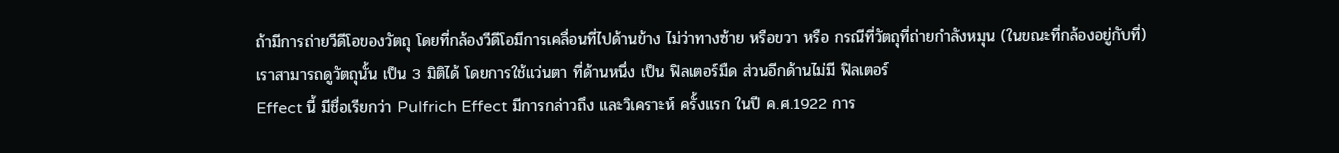ถ้ามีการถ่ายวีดีโอของวัตถุ โดยที่กล้องวีดีโอมีการเคลื่อนที่ไปด้านข้าง ไม่ว่าทางซ้าย หรือขวา หรือ กรณีที่วัตถุที่ถ่ายกำลังหมุน (ในขณะที่กล้องอยู่กับที่) เราสามารถดูวัตถุนั้น เป็น 3 มิติได้ โดยการใช้แว่นตา ที่ด้านหนึ่ง เป็น ฟิลเตอร์มืด ส่วนอีกด้านไม่มี ฟิลเตอร์
Effect นี้ มีชื่อเรียกว่า Pulfrich Effect มีการกล่าวถึง และวิเคราะห์ ครั้งแรก ในปี ค.ศ.1922 การ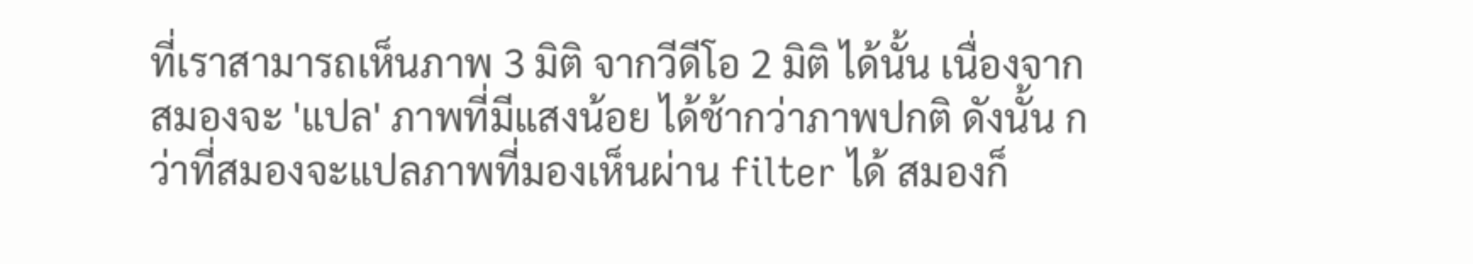ที่เราสามารถเห็นภาพ 3 มิติ จากวีดีโอ 2 มิติ ได้นั้น เนื่องจาก สมองจะ 'แปล' ภาพที่มีแสงน้อย ได้ช้ากว่าภาพปกติ ดังนั้น กว่าที่สมองจะแปลภาพที่มองเห็นผ่าน filter ได้ สมองก็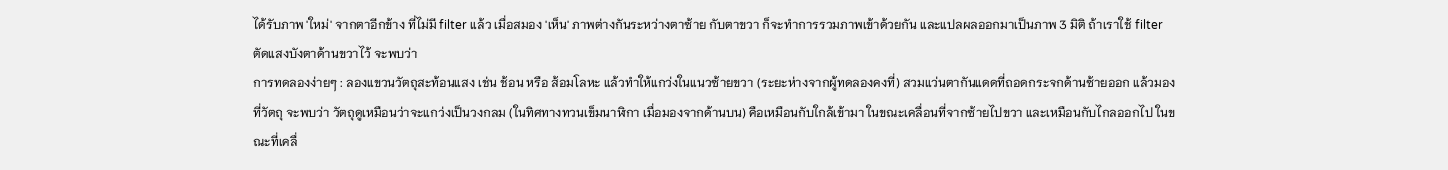ได้รับภาพ 'ใหม่' จากตาอีกข้าง ที่ไม่มี filter แล้ว เมื่อสมอง 'เห็น' ภาพต่างกันระหว่างตาซ้าย กับตาขวา ก็จะทำการรวมภาพเข้าด้วยกัน และแปลผลออกมาเป็นภาพ 3 มิติ ถ้าเราใช้ filter ตัดแสงบังตาด้านขวาไว้ จะพบว่า
การทดลองง่ายๆ : ลองแขวนวัตถุสะท้อนแสง เช่น ช้อน หรือ ส้อมโลหะ แล้วทำให้แกว่งในแนวซ้ายขวา (ระยะห่างจากผู้ทดลองคงที่) สวมแว่นตากันแดดที่ถอดกระจกด้านซ้ายออก แล้วมองที่วัตถุ จะพบว่า วัตถุดูเหมือนว่าจะแกว่งเป็นวงกลม (ในทิศทางทวนเข็มนาฬิกา เมื่อมองจากด้านบน) คือเหมือนกับใกล้เข้ามา ในขณะเคลื่อนที่จากซ้ายไปขวา และเหมือนกับไกลออกไป ในขณะที่เคลื่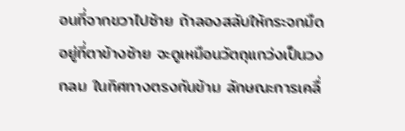อนที่จากขวาไปซ้าย ถ้าลองสลับให้กระจกมืดอยู่ที่ตาข้างซ้าย จะดูเหมือนวัตถุแกว่งเป็นวงกลม ในทิศทางตรงกันข้าม ลักษณะการเคลื่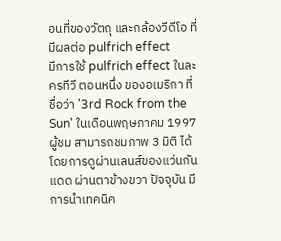อนที่ของวัตถุ และกล้องวีดีโอ ที่มีผลต่อ pulfrich effect
มีการใช้ pulfrich effect ในละครทีวี ตอนหนึ่ง ของอเมริกา ที่ชื่อว่า '3rd Rock from the Sun' ในเดือนพฤษภาคม 1997 ผู้ชม สามารถชมภาพ 3 มิติ ได้ โดยการดูผ่านเลนส์ของแว่นกันแดด ผ่านตาข้างขวา ปัจจุบัน มีการนำเทคนิค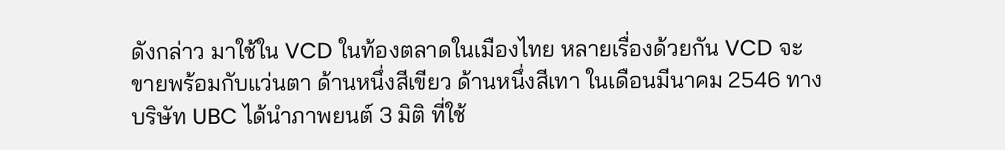ดังกล่าว มาใช้ใน VCD ในท้องตลาดในเมืองไทย หลายเรื่องด้วยกัน VCD จะขายพร้อมกับแว่นตา ด้านหนึ่งสีเขียว ด้านหนึ่งสีเทา ในเดือนมีนาคม 2546 ทางบริษัท UBC ได้นำภาพยนต์ 3 มิติ ที่ใช้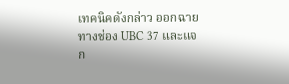เทคนิคดังกล่าว ออกฉายทางช่อง UBC 37 และแจก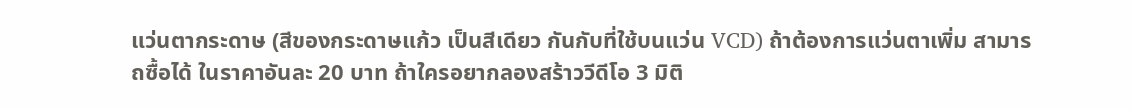แว่นตากระดาษ (สีของกระดาษแก้ว เป็นสีเดียว กันกับที่ใช้บนแว่น VCD) ถ้าต้องการแว่นตาเพิ่ม สามารถซื้อได้ ในราคาอันละ 20 บาท ถ้าใครอยากลองสร้าววีดีโอ 3 มิติ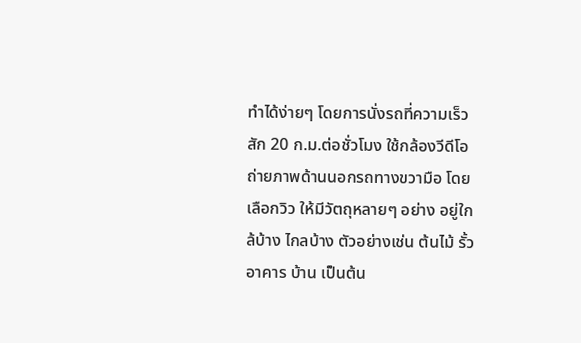ทำได้ง่ายๆ โดยการนั่งรถที่ความเร็วสัก 20 ก.ม.ต่อชั่วโมง ใช้กล้องวีดีโอ ถ่ายภาพด้านนอกรถทางขวามือ โดยเลือกวิว ให้มีวัตถุหลายๆ อย่าง อยู่ใกล้บ้าง ไกลบ้าง ตัวอย่างเช่น ต้นไม้ รั้ว อาคาร บ้าน เป็นต้น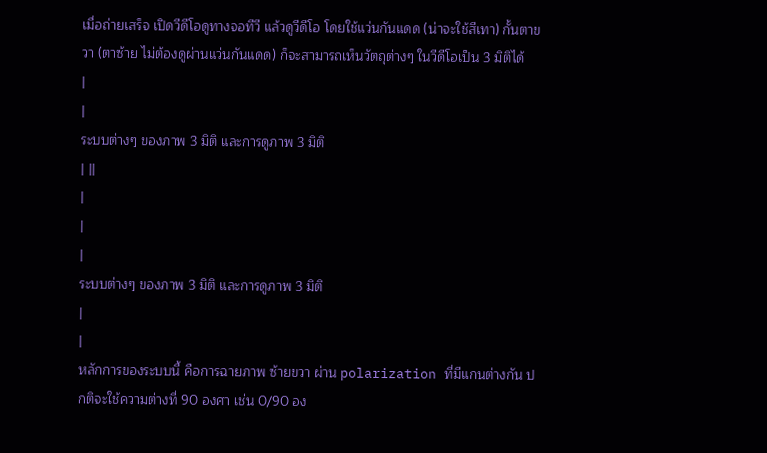เมื่อถ่ายเสร็จ เปิดวีดีโอดูทางจอทีวี แล้วดูวีดีโอ โดยใช้แว่นกันแดด (น่าจะใช้สีเทา) กั้นตาขวา (ตาซ้าย ไม่ต้องดูผ่านแว่นกันแดด) ก็จะสามารถเห็นวัตถุต่างๆ ในวีดีโอเป็น 3 มิติได้
|
|
ระบบต่างๆ ของภาพ 3 มิติ และการดูภาพ 3 มิติ
| ||
|
|
|
ระบบต่างๆ ของภาพ 3 มิติ และการดูภาพ 3 มิติ
|
|
หลักการของระบบนี้ คือการฉายภาพ ซ้ายขวา ผ่าน polarization ที่มีแกนต่างกัน ปกติจะใช้ความต่างที่ 90 องศา เช่น 0/90 อง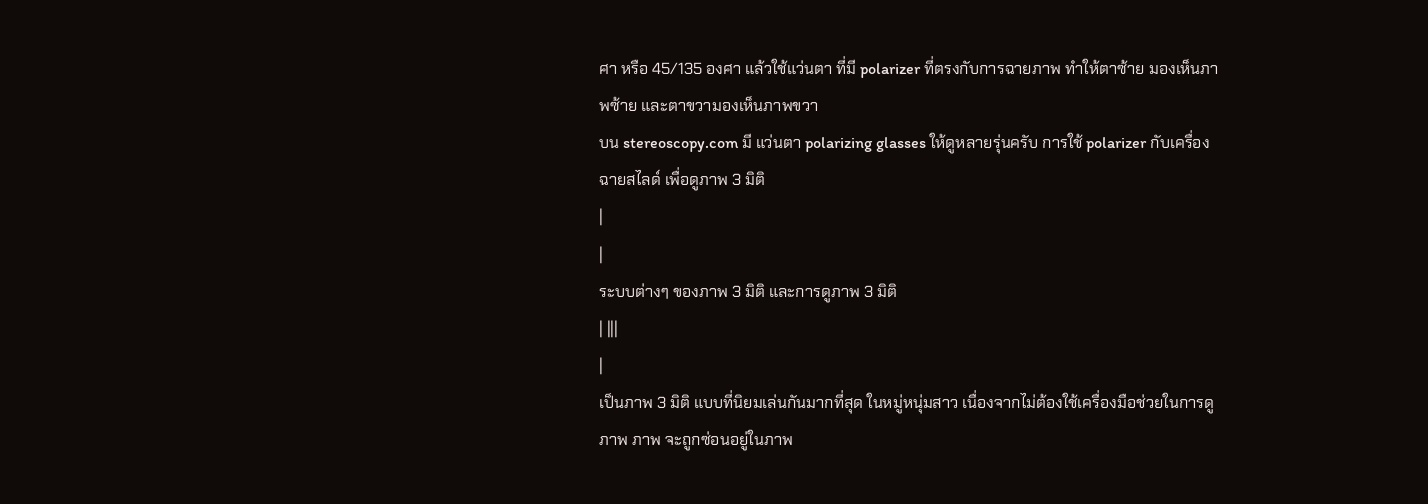ศา หรือ 45/135 องศา แล้วใช้แว่นตา ที่มี polarizer ที่ตรงกับการฉายภาพ ทำให้ตาซ้าย มองเห็นภาพซ้าย และตาขวามองเห็นภาพขวา
บน stereoscopy.com มี แว่นตา polarizing glasses ให้ดูหลายรุ่นครับ การใช้ polarizer กับเครื่องฉายสไลด์ เพื่อดูภาพ 3 มิติ
|
|
ระบบต่างๆ ของภาพ 3 มิติ และการดูภาพ 3 มิติ
| |||
|
เป็นภาพ 3 มิติ แบบที่นิยมเล่นกันมากที่สุด ในหมู่หนุ่มสาว เนื่องจากไม่ต้องใช้เครื่องมือช่วยในการดูภาพ ภาพ จะถูกซ่อนอยู่ในภาพ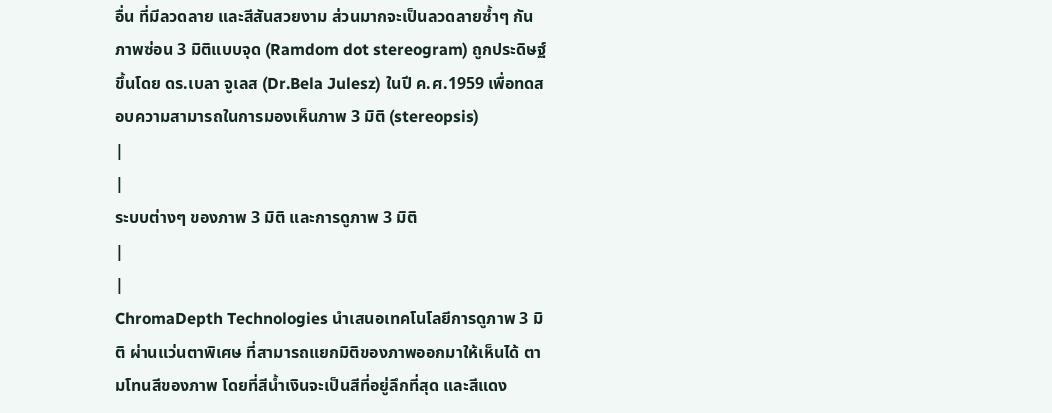อื่น ที่มีลวดลาย และสีสันสวยงาม ส่วนมากจะเป็นลวดลายซ้ำๆ กัน ภาพซ่อน 3 มิติแบบจุด (Ramdom dot stereogram) ถูกประดิษฐ์ขึ้นโดย ดร.เบลา จูเลส (Dr.Bela Julesz) ในปี ค.ศ.1959 เพื่อทดสอบความสามารถในการมองเห็นภาพ 3 มิติ (stereopsis)
|
|
ระบบต่างๆ ของภาพ 3 มิติ และการดูภาพ 3 มิติ
|
|
ChromaDepth Technologies นำเสนอเทคโนโลยีการดูภาพ 3 มิติ ผ่านแว่นตาพิเศษ ที่สามารถแยกมิติของภาพออกมาให้เห็นได้ ตามโทนสีของภาพ โดยที่สีน้ำเงินจะเป็นสีที่อยู่ลึกที่สุด และสีแดง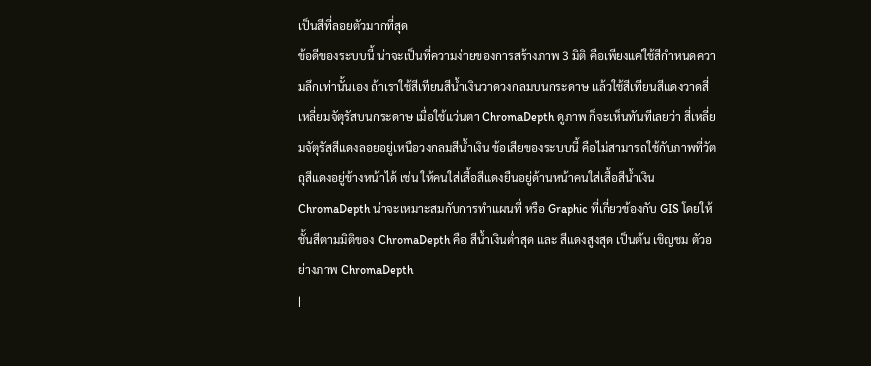เป็นสีที่ลอยตัวมากที่สุด
ข้อดีของระบบนี้ น่าจะเป็นที่ความง่ายของการสร้างภาพ 3 มิติ คือเพียงแค่ใช้สีกำหนดความลึกเท่านั้นเอง ถ้าเราใช้สีเทียนสีน้ำเงินวาดวงกลมบนกระดาษ แล้วใช้สีเทียนสีแดงวาดสี่เหลี่ยมจัตุรัสบนกระดาษ เมื่อใช้แว่นตา ChromaDepth ดูภาพ ก็จะเห็นทันทีเลยว่า สี่เหลี่ยมจัตุรัสสีแดงลอยอยู่เหนือวงกลมสีน้ำเงิน ข้อเสียของระบบนี้ คือไม่สามารถใช้กับภาพที่วัตถุสีแดงอยู่ข้างหน้าได้ เช่น ให้คนใส่เสื้อสีแดงยืนอยู่ด้านหน้าคนใส่เสื้อสีน้ำเงิน ChromaDepth น่าจะเหมาะสมกับการทำแผนที่ หรือ Graphic ที่เกี่ยวข้องกับ GIS โดยให้ชั้นสีตามมิติของ ChromaDepth คือ สีน้ำเงินต่ำสุด และ สีแดงสูงสุด เป็นต้น เชิญชม ตัวอย่างภาพ ChromaDepth
|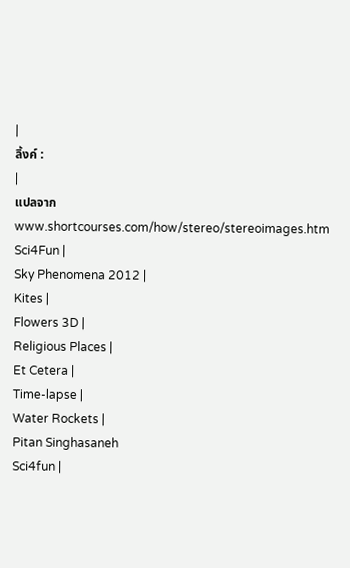|
ลิ้งค์ :
|
แปลจาก
www.shortcourses.com/how/stereo/stereoimages.htm
Sci4Fun |
Sky Phenomena 2012 |
Kites |
Flowers 3D |
Religious Places |
Et Cetera |
Time-lapse |
Water Rockets |
Pitan Singhasaneh
Sci4fun |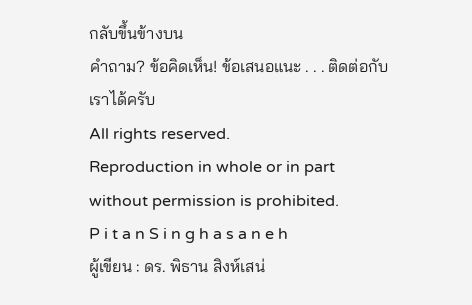กลับขึ้นข้างบน
คำถาม? ข้อคิดเห็น! ข้อเสนอแนะ . . . ติดต่อกับเราได้ครับ
All rights reserved.
Reproduction in whole or in part without permission is prohibited.
P i t a n S i n g h a s a n e h
ผู้เขียน : ดร. พิธาน สิงห์เสน่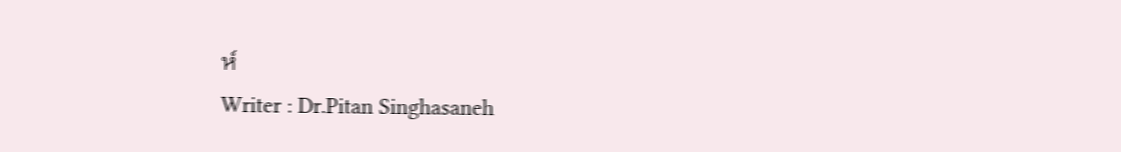ห์
Writer : Dr.Pitan Singhasaneh